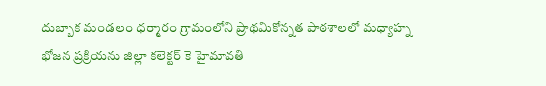దుబ్బాక మండలం ధర్మారం గ్రామంలోని ప్రాథమికోన్నత పాఠశాలలో మధ్యాహ్న భోజన ప్రక్రియను జిల్లా కలెక్టర్ కె హైమావతి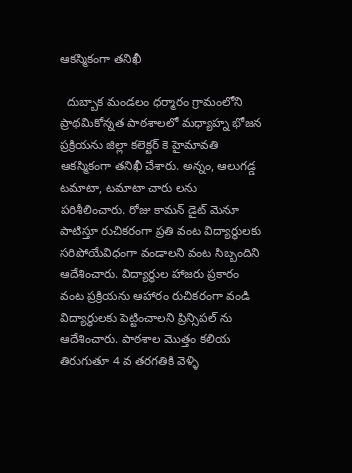ఆకస్మికంగా తనిఖీ

  దుబ్బాక మండలం ధర్మారం గ్రామంలోని ప్రాథమికోన్నత పాఠశాలలో మధ్యాహ్న భోజన ప్రక్రియను జిల్లా కలెక్టర్ కె హైమావతి ఆకస్మికంగా తనిఖీ చేశారు. అన్నం, ఆలుగడ్డ టమాటా, టమాటా చారు లను పరిశీలించారు. రోజు కామన్ డైట్ మెనూ పాటిస్తూ రుచికరంగా ప్రతి వంట విద్యార్థులకు సరిపోయేవిధంగా వండాలని వంట సిబ్బందిని ఆదేశించారు. విద్యార్థుల హాజరు ప్రకారం వంట ప్రక్రియను ఆహారం రుచికరంగా వండి విద్యార్థులకు పెట్టించాలని ప్రిన్సిపల్ ను ఆదేశించారు. పాఠశాల మొత్తం కలియ తిరుగుతూ 4 వ తరగతికి వెళ్ళి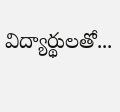విద్యార్థులతో...